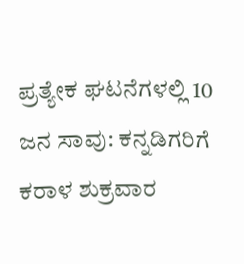ಪ್ರತ್ಯೇಕ ಘಟನೆಗಳಲ್ಲಿ 10 ಜನ ಸಾವು: ಕನ್ನಡಿಗರಿಗೆ ಕರಾಳ ಶುಕ್ರವಾರ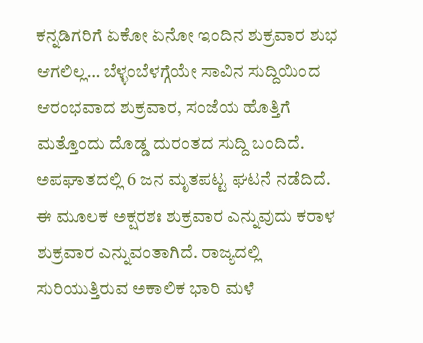ಕನ್ನಡಿಗರಿಗೆ ಏಕೋ ಏನೋ ಇಂದಿನ ಶುಕ್ರವಾರ ಶುಭ ಆಗಲಿಲ್ಲ… ಬೆಳ್ಳಂಬೆಳಗ್ಗೆಯೇ ಸಾವಿನ ಸುದ್ದಿಯಿಂದ ಆರಂಭವಾದ ಶುಕ್ರವಾರ, ಸಂಜೆಯ ಹೊತ್ತಿಗೆ ಮತ್ತೊಂದು ದೊಡ್ಡ ದುರಂತದ ಸುದ್ದಿ ಬಂದಿದೆ. ಅಪಘಾತದಲ್ಲಿ 6 ಜನ ಮೃತಪಟ್ಟ ಘಟನೆ ನಡೆದಿದೆ. ಈ ಮೂಲಕ ಅಕ್ಷರಶಃ ಶುಕ್ರವಾರ ಎನ್ನುವುದು ಕರಾಳ ಶುಕ್ರವಾರ ಎನ್ನುವಂತಾಗಿದೆ. ರಾಜ್ಯದಲ್ಲಿ ಸುರಿಯುತ್ತಿರುವ ಅಕಾಲಿಕ ಭಾರಿ ಮಳೆ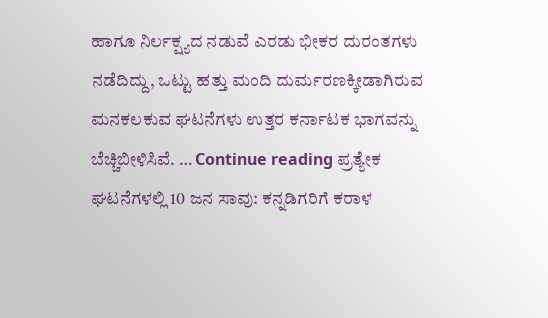ಹಾಗೂ ನಿರ್ಲಕ್ಷ್ಯದ ನಡುವೆ ಎರಡು ಭೀಕರ ದುರಂತಗಳು ನಡೆದಿದ್ದು, ಒಟ್ಟು ಹತ್ತು ಮಂದಿ ದುರ್ಮರಣಕ್ಕೀಡಾಗಿರುವ ಮನಕಲಕುವ ಘಟನೆಗಳು ಉತ್ತರ ಕರ್ನಾಟಕ ಭಾಗವನ್ನು ಬೆಚ್ಚಿಬೀಳಿಸಿವೆ. … Continue reading ಪ್ರತ್ಯೇಕ ಘಟನೆಗಳಲ್ಲಿ 10 ಜನ ಸಾವು: ಕನ್ನಡಿಗರಿಗೆ ಕರಾಳ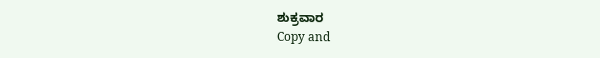ಶುಕ್ರವಾರ
Copy and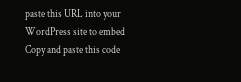paste this URL into your WordPress site to embed
Copy and paste this code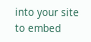into your site to embed